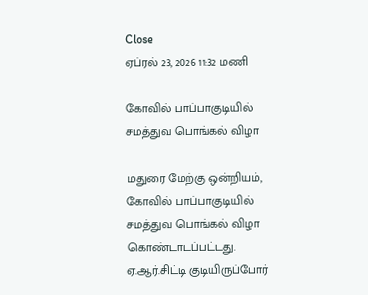Close
ஏப்ரல் 23, 2026 11:32 மணி

கோவில் பாப்பாகுடியில் சமத்துவ பொங்கல் விழா

மதுரை மேற்கு ஒன்றியம், கோவில் பாப்பாகுடியில் சமத்துவ பொங்கல் விழா கொண்டாடப்பட்டது. ஏ.ஆர்.சிட்டி குடியிருப்போர்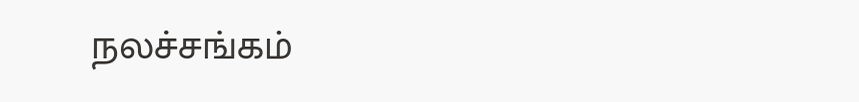நலச்சங்கம்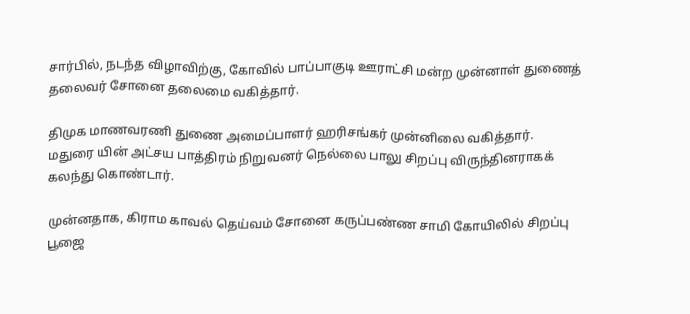சார்பில், நடந்த விழாவிற்கு, கோவில் பாப்பாகுடி ஊராட்சி மன்ற முன்னாள் துணைத் தலைவர் சோனை தலைமை வகித்தார்.

திமுக மாணவரணி துணை அமைப்பாளர் ஹரிசங்கர் முன்னிலை வகித்தார். மதுரை யின் அட்சய பாத்திரம் நிறுவனர் நெல்லை பாலு சிறப்பு விருந்தினராகக் கலந்து கொண்டார்.

முன்னதாக, கிராம காவல் தெய்வம் சோனை கருப்பண்ண சாமி கோயிலில் சிறப்பு பூஜை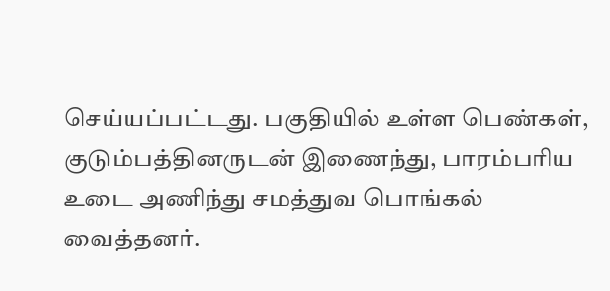செய்யப்பட்டது. பகுதியில் உள்ள பெண்கள், குடும்பத்தினருடன் இணைந்து, பாரம்பரிய உடை அணிந்து சமத்துவ பொங்கல் வைத்தனர்.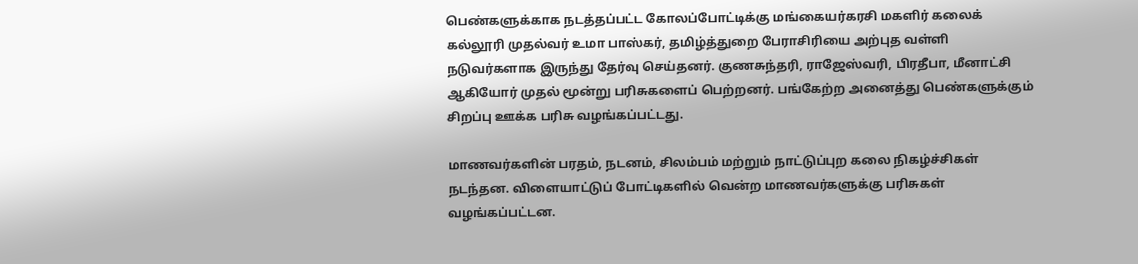பெண்களுக்காக நடத்தப்பட்ட கோலப்போட்டிக்கு மங்கையர்கரசி மகளிர் கலைக் கல்லூரி முதல்வர் உமா பாஸ்கர், தமிழ்த்துறை பேராசிரியை அற்புத வள்ளி நடுவர்களாக இருந்து தேர்வு செய்தனர். குணசுந்தரி, ராஜேஸ்வரி, பிரதீபா, மீனாட்சி ஆகியோர் முதல் மூன்று பரிசுகளைப் பெற்றனர். பங்கேற்ற அனைத்து பெண்களுக்கும் சிறப்பு ஊக்க பரிசு வழங்கப்பட்டது.

மாணவர்களின் பரதம், நடனம், சிலம்பம் மற்றும் நாட்டுப்புற கலை நிகழ்ச்சிகள் நடந்தன. விளையாட்டுப் போட்டிகளில் வென்ற மாணவர்களுக்கு பரிசுகள் வழங்கப்பட்டன.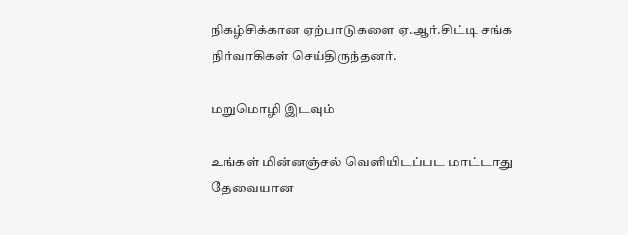நிகழ்சிக்கான ஏற்பாடுகளை ஏ.ஆர்.சிட்டி சங்க நிர்வாகிகள் செய்திருந்தனர்.

மறுமொழி இடவும்

உங்கள் மின்னஞ்சல் வெளியிடப்பட மாட்டாது தேவையான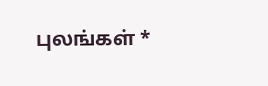புலங்கள் *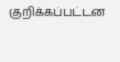குறிக்கப்பட்டன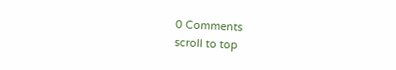0 Comments
scroll to top